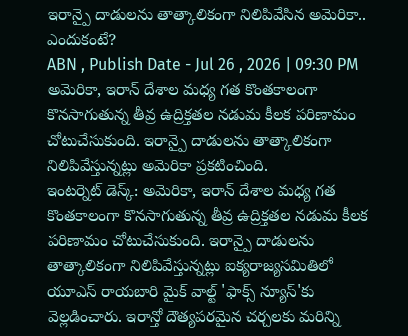ఇరాన్పై దాడులను తాత్కాలికంగా నిలిపివేసిన అమెరికా.. ఎందుకంటే?
ABN , Publish Date - Jul 26 , 2026 | 09:30 PM
అమెరికా, ఇరాన్ దేశాల మధ్య గత కొంతకాలంగా కొనసాగుతున్న తీవ్ర ఉద్రిక్తతల నడుమ కీలక పరిణామం చోటుచేసుకుంది. ఇరాన్పై దాడులను తాత్కాలికంగా నిలిపివేస్తున్నట్లు అమెరికా ప్రకటించింది.
ఇంటర్నెట్ డెస్క్: అమెరికా, ఇరాన్ దేశాల మధ్య గత కొంతకాలంగా కొనసాగుతున్న తీవ్ర ఉద్రిక్తతల నడుమ కీలక పరిణామం చోటుచేసుకుంది. ఇరాన్పై దాడులను తాత్కాలికంగా నిలిపివేస్తున్నట్లు ఐక్యరాజ్యసమితిలో యూఎస్ రాయబారి మైక్ వాల్ట్ 'ఫాక్స్ న్యూస్'కు వెల్లడించారు. ఇరాన్తో దౌత్యపరమైన చర్చలకు మరిన్ని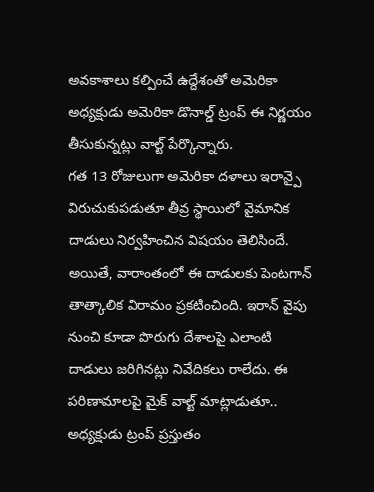అవకాశాలు కల్పించే ఉద్దేశంతో అమెరికా అధ్యక్షుడు అమెరికా డొనాల్డ్ ట్రంప్ ఈ నిర్ణయం తీసుకున్నట్లు వాల్ట్ పేర్కొన్నారు.
గత 13 రోజులుగా అమెరికా దళాలు ఇరాన్పై విరుచుకుపడుతూ తీవ్ర స్థాయిలో వైమానిక దాడులు నిర్వహించిన విషయం తెలిసిందే. అయితే, వారాంతంలో ఈ దాడులకు పెంటగాన్ తాత్కాలిక విరామం ప్రకటించింది. ఇరాన్ వైపు నుంచి కూడా పొరుగు దేశాలపై ఎలాంటి దాడులు జరిగినట్లు నివేదికలు రాలేదు. ఈ పరిణామాలపై మైక్ వాల్ట్ మాట్లాడుతూ.. అధ్యక్షుడు ట్రంప్ ప్రస్తుతం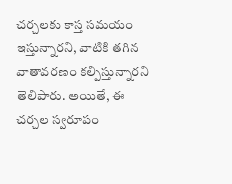చర్చలకు కాస్త సమయం ఇస్తున్నారని, వాటికి తగిన వాతావరణం కల్పిస్తున్నారని తెలిపారు. అయితే, ఈ చర్చల స్వరూపం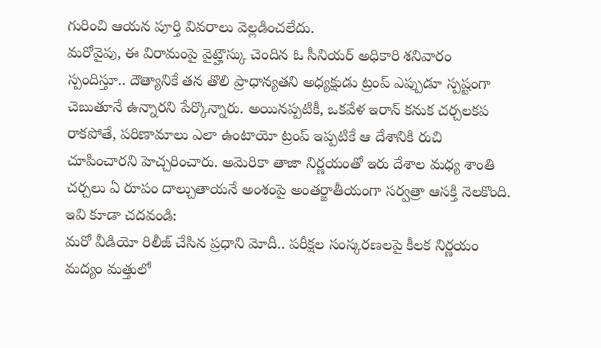గురించి ఆయన పూర్తి వివరాలు వెల్లడించలేదు.
మరోవైపు, ఈ విరామంపై వైట్హౌస్కు చెందిన ఓ సీనియర్ అధికారి శనివారం స్పందిస్తూ.. దౌత్యానికే తన తొలి ప్రాధాన్యతని అధ్యక్షుడు ట్రంప్ ఎప్పుడూ స్పష్టంగా చెబుతూనే ఉన్నారని పేర్కొన్నారు. అయినప్పటికీ, ఒకవేళ ఇరాన్ కనుక చర్చలకప రాకపోతే, పరిణామాలు ఎలా ఉంటాయో ట్రంప్ ఇప్పటికే ఆ దేశానికి రుచి చూపించారని హెచ్చరించారు. అమెరికా తాజా నిర్ణయంతో ఇరు దేశాల మధ్య శాంతి చర్చలు ఏ రూపం దాల్చుతాయనే అంశంపై అంతర్జాతీయంగా సర్వత్రా ఆసక్తి నెలకొంది.
ఇవి కూడా చదవండి:
మరో వీడియో రిలీజ్ చేసిన ప్రధాని మోదీ.. పరీక్షల సంస్కరణలపై కీలక నిర్ణయం
మద్యం మత్తులో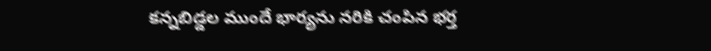కన్నబిడ్డల ముందే భార్యను నరికి చంపిన భర్త